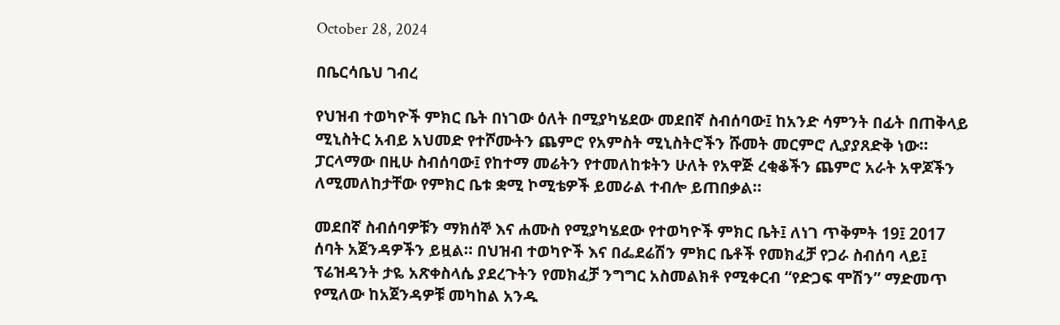October 28, 2024

በቤርሳቤህ ገብረ

የህዝብ ተወካዮች ምክር ቤት በነገው ዕለት በሚያካሄደው መደበኛ ስብሰባው፤ ከአንድ ሳምንት በፊት በጠቅላይ ሚኒስትር አብይ አህመድ የተሾሙትን ጨምሮ የአምስት ሚኒስትሮችን ሹመት መርምሮ ሊያያጸድቅ ነው። ፓርላማው በዚሁ ስብሰባው፤ የከተማ መሬትን የተመለከቱትን ሁለት የአዋጅ ረቂቆችን ጨምሮ አራት አዋጆችን ለሚመለከታቸው የምክር ቤቱ ቋሚ ኮሚቴዎች ይመራል ተብሎ ይጠበቃል።

መደበኛ ስብሰባዎቹን ማክሰኞ እና ሐሙስ የሚያካሄደው የተወካዮች ምክር ቤት፤ ለነገ ጥቅምት 19፤ 2017 ሰባት አጀንዳዎችን ይዟል። በህዝብ ተወካዮች እና በፌደሬሽን ምክር ቤቶች የመክፈቻ የጋራ ስብሰባ ላይ፤ ፕሬዝዳንት ታዬ አጽቀስላሴ ያደረጉትን የመክፈቻ ንግግር አስመልክቶ የሚቀርብ “የድጋፍ ሞሽን” ማድመጥ የሚለው ከአጀንዳዎቹ መካከል አንዱ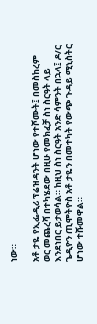ነው።

አቶ ታዬ የኢፌዲሪ ፕሬዝዳንት ሆነው የተሾሙት፤ በመስከረም ወር መጨረሻ በተካሄደው በዚሁ የመክፈቻ ስነ ስርዓት ላይ እንደነበር ይታወሳል። ከዚህ ስነ ስርዓት አንድ ሳምንት በኋላ፤ ዶ/ር ጌዲዮን ጢሞትዮስ አቶ ታዬን በመተካት የውጭ ጉዳይ ሚኒስትር ሆነው ተሹመዋል።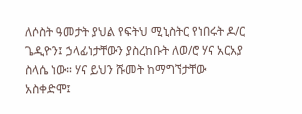ለሶስት ዓመታት ያህል የፍትህ ሚኒስትር የነበሩት ዶ/ር ጌዲዮን፤ ኃላፊነታቸውን ያስረከቡት ለወ/ሮ ሃና አርአያ ስላሴ ነው። ሃና ይህን ሹመት ከማግኘታቸው አስቀድሞ፤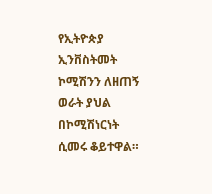የኢትዮጵያ ኢንቨስትመት ኮሚሽንን ለዘጠኝ ወራት ያህል በኮሚሽነርነት ሲመሩ ቆይተዋል።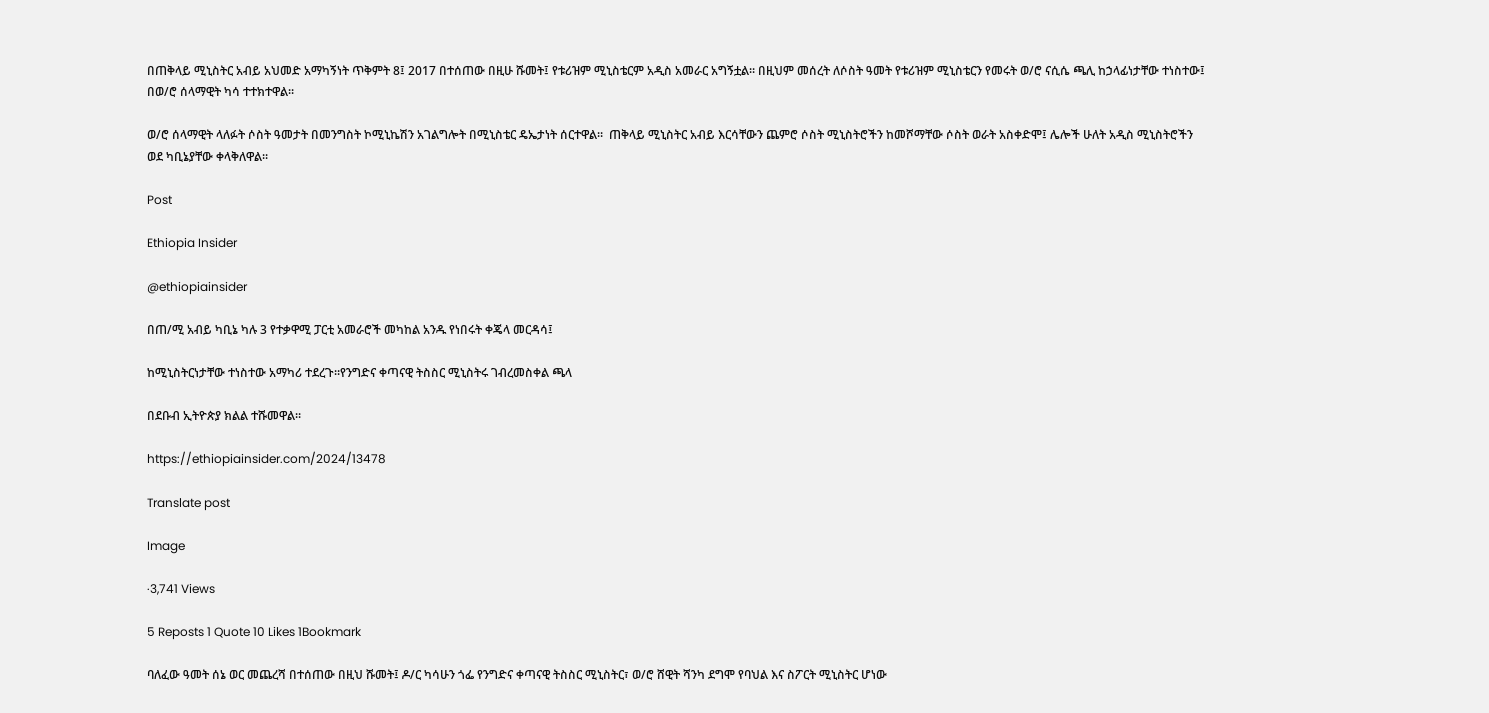በጠቅላይ ሚኒስትር አብይ አህመድ አማካኝነት ጥቅምት 8፤ 2017 በተሰጠው በዚሁ ሹመት፤ የቱሪዝም ሚኒስቴርም አዲስ አመራር አግኝቷል። በዚህም መሰረት ለሶስት ዓመት የቱሪዝም ሚኒስቴርን የመሩት ወ/ሮ ናሲሴ ጫሊ ከኃላፊነታቸው ተነስተው፤ በወ/ሮ ሰላማዊት ካሳ ተተክተዋል።

ወ/ሮ ሰላማዊት ላለፉት ሶስት ዓመታት በመንግስት ኮሚኒኬሽን አገልግሎት በሚኒስቴር ዴኤታነት ሰርተዋል።  ጠቅላይ ሚኒስትር አብይ እርሳቸውን ጨምሮ ሶስት ሚኒስትሮችን ከመሾማቸው ሶስት ወራት አስቀድሞ፤ ሌሎች ሁለት አዲስ ሚኒስትሮችን ወደ ካቢኔያቸው ቀላቅለዋል።

Post

Ethiopia Insider

@ethiopiainsider

በጠ/ሚ አብይ ካቢኔ ካሉ 3 የተቃዋሚ ፓርቲ አመራሮች መካከል አንዱ የነበሩት ቀጄላ መርዳሳ፤

ከሚኒስትርነታቸው ተነስተው አማካሪ ተደረጉ።የንግድና ቀጣናዊ ትስስር ሚኒስትሩ ገብረመስቀል ጫላ

በደቡብ ኢትዮጵያ ክልል ተሹመዋል።

https://ethiopiainsider.com/2024/13478

Translate post

Image

·3,741 Views

5 Reposts 1 Quote 10 Likes 1Bookmark

ባለፈው ዓመት ሰኔ ወር መጨረሻ በተሰጠው በዚህ ሹመት፤ ዶ/ር ካሳሁን ጎፌ የንግድና ቀጣናዊ ትስስር ሚኒስትር፣ ወ/ሮ ሸዊት ሻንካ ደግሞ የባህል እና ስፖርት ሚኒስትር ሆነው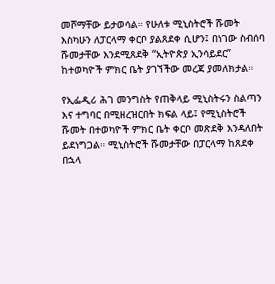መሾማቸው ይታወሳል። የሁለቱ ሚኒስትሮች ሹመት እስካሁን ለፓርላማ ቀርቦ ያልጸደቀ ሲሆን፤ በነገው ስብሰባ ሹመታቸው እንደሚጸደቅ “ኢትዮጵያ ኢንሳይደር” ከተወካዮች ምክር ቤት ያገኘችው መረጃ ያመለክታል።

የኢፌዲሪ ሕገ መንግስት የጠቅላይ ሚኒስትሩን ስልጣን እና ተግባር በሚዘረዝርበት ክፍል ላይ፤ የሚኒስትሮች ሹመት በተወካዮች ምክር ቤት ቀርቦ መጽደቅ እንዳለበት ይደነግጋል። ሚኒስትሮች ሹመታቸው በፓርላማ ከጸደቀ በኋላ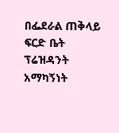በፌደራል ጠቅላይ ፍርድ ቤት ፕሬዝዳንት አማካኝነት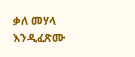ቃለ መሃላ እንዲፈጽሙ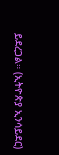ይደረጋል። (ኢትዮጵያ ኢንሳይደር)